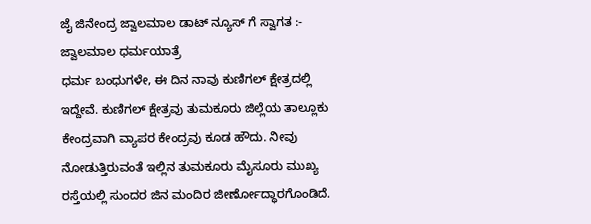ಜೈ ಜಿನೇಂದ್ರ ಜ್ವಾಲಮಾಲ ಡಾಟ್ ನ್ಯೂಸ್ ಗೆ ಸ್ವಾಗತ :-
ಜ್ವಾಲಮಾಲ ಧರ್ಮಯಾತ್ರೆ
ಧರ್ಮ ಬಂಧುಗಳೇ, ಈ ದಿನ ನಾವು ಕುಣಿಗಲ್ ಕ್ಷೇತ್ರದಲ್ಲಿ ಇದ್ದೇವೆ. ಕುಣಿಗಲ್ ಕ್ಷೇತ್ರವು ತುಮಕೂರು ಜಿಲ್ಲೆಯ ತಾಲ್ಲೂಕು ಕೇಂದ್ರವಾಗಿ ವ್ಯಾಪರ ಕೇಂದ್ರವು ಕೂಡ ಹೌದು. ನೀವು ನೋಡುತ್ತಿರುವಂತೆ ಇಲ್ಲಿನ ತುಮಕೂರು ಮೈಸೂರು ಮುಖ್ಯ ರಸ್ತೆಯಲ್ಲಿ ಸುಂದರ ಜಿನ ಮಂದಿರ ಜೀರ್ಣೋದ್ಧಾರಗೊಂಡಿದೆ.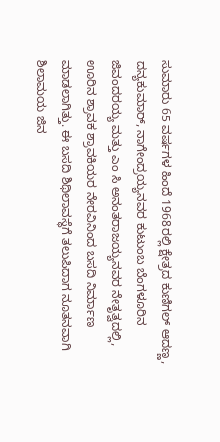ಸುಮಾರು 65 ವರ್ಷಗಳ ಹಿಂದೆ 1968ರಲ್ಲಿ ಕ್ಷೇತ್ರದ ಕುಣಿಗಲ್ ಆದಣ್ಣ, ದನ್ಯಕುಮಾರ್, ನಾಗೇಂದ್ರಯ್ಯನವರ ಕುಟುಂಬ ಬೆಂಗಳೂರಿನ ಜಿವಂದರಯ್ಯ ಮತ್ತು ಎಂ ಸಿ ಅನಂತರಾಜಯ್ಯನವರ ನೇತೃತ್ವದಲ್ಲಿ, ಊರಿನ ಶ್ರಾವಕ ಶ್ರಾವಕಿಯರ ನೇರವಿನಿಂದ ಬಸದಿ ನಿರ್ಮಾಣ ಮಾಡಲಾಗಿತ್ತು. ಈ ಬಸದಿ ಶಿಥಿಲಾವಸ್ಥೆಗೆ ತಲುಪಿದಾಗ ನೂತನವಾಗಿ ಶಿಲಾಮಯ ಜಿನ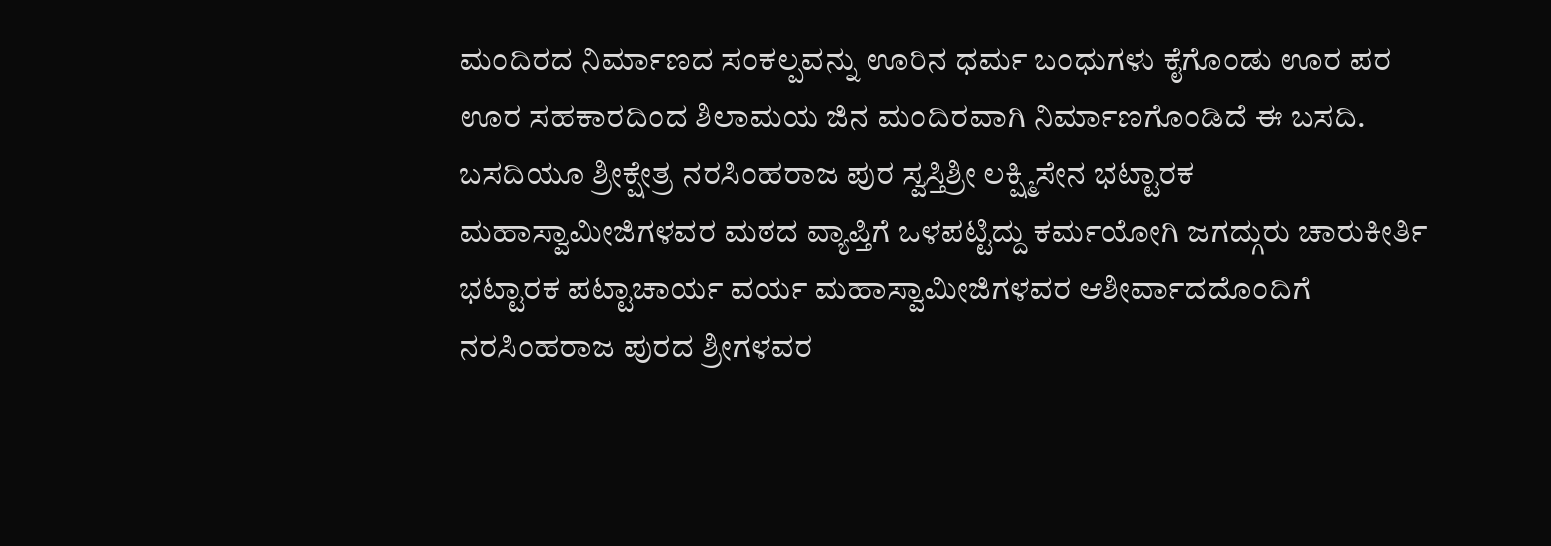ಮಂದಿರದ ನಿರ್ಮಾಣದ ಸಂಕಲ್ಪವನ್ನು ಊರಿನ ಧರ್ಮ ಬಂಧುಗಳು ಕೈಗೊಂಡು ಊರ ಪರ ಊರ ಸಹಕಾರದಿಂದ ಶಿಲಾಮಯ ಜಿನ ಮಂದಿರವಾಗಿ ನಿರ್ಮಾಣಗೊಂಡಿದೆ ಈ ಬಸದಿ.
ಬಸದಿಯೂ ಶ್ರೀಕ್ಷೇತ್ರ ನರಸಿಂಹರಾಜ ಪುರ ಸ್ವಸ್ತಿಶ್ರೀ ಲಕ್ಷ್ಮಿಸೇನ ಭಟ್ಟಾರಕ ಮಹಾಸ್ವಾಮೀಜಿಗಳವರ ಮಠದ ವ್ಯಾಪ್ತಿಗೆ ಒಳಪಟ್ಟಿದ್ದು ಕರ್ಮಯೋಗಿ ಜಗದ್ಗುರು ಚಾರುಕೀರ್ತಿ ಭಟ್ಟಾರಕ ಪಟ್ಟಾಚಾರ್ಯ ವರ್ಯ ಮಹಾಸ್ವಾಮೀಜಿಗಳವರ ಆಶೀರ್ವಾದದೊಂದಿಗೆ ನರಸಿಂಹರಾಜ ಪುರದ ಶ್ರೀಗಳವರ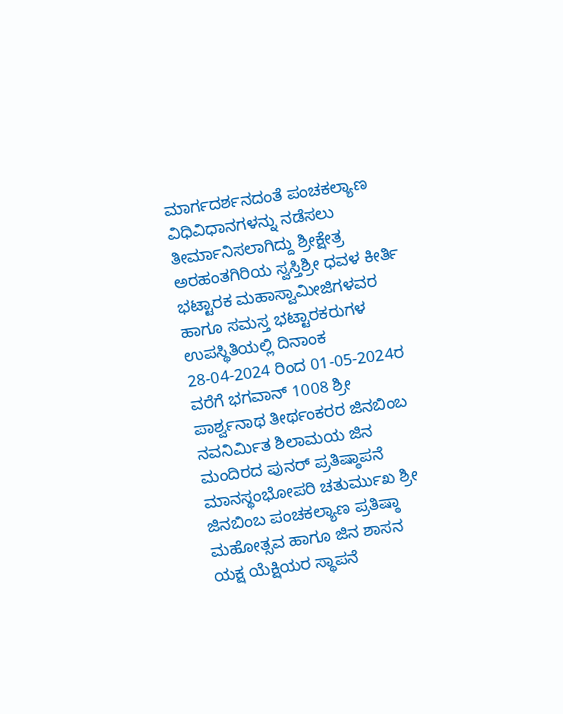ಮಾರ್ಗದರ್ಶನದಂತೆ ಪಂಚಕಲ್ಯಾಣ ವಿಧಿವಿಧಾನಗಳನ್ನು ನಡೆಸಲು ತೀರ್ಮಾನಿಸಲಾಗಿದ್ದು ಶ್ರೀಕ್ಷೇತ್ರ ಅರಹಂತಗಿರಿಯ ಸ್ವಸ್ತಿಶ್ರೀ ಧವಳ ಕೀರ್ತಿ ಭಟ್ಟಾರಕ ಮಹಾಸ್ವಾಮೀಜಿಗಳವರ ಹಾಗೂ ಸಮಸ್ತ ಭಟ್ಟಾರಕರುಗಳ ಉಪಸ್ಥಿತಿಯಲ್ಲಿ ದಿನಾಂಕ 28-04-2024 ರಿಂದ 01-05-2024ರ ವರೆಗೆ ಭಗವಾನ್ 1008 ಶ್ರೀ ಪಾರ್ಶ್ವನಾಥ ತೀರ್ಥಂಕರರ ಜಿನಬಿಂಬ ನವನಿರ್ಮಿತ ಶಿಲಾಮಯ ಜಿನ ಮಂದಿರದ ಪುನರ್ ಪ್ರತಿಷ್ಠಾಪನೆ ಮಾನಸ್ಥಂಭೋಪರಿ ಚತುರ್ಮುಖ ಶ್ರೀ ಜಿನಬಿಂಬ ಪಂಚಕಲ್ಯಾಣ ಪ್ರತಿಷ್ಠಾ ಮಹೋತ್ಸವ ಹಾಗೂ ಜಿನ ಶಾಸನ ಯಕ್ಷ ಯೆಕ್ಷಿಯರ ಸ್ಥಾಪನೆ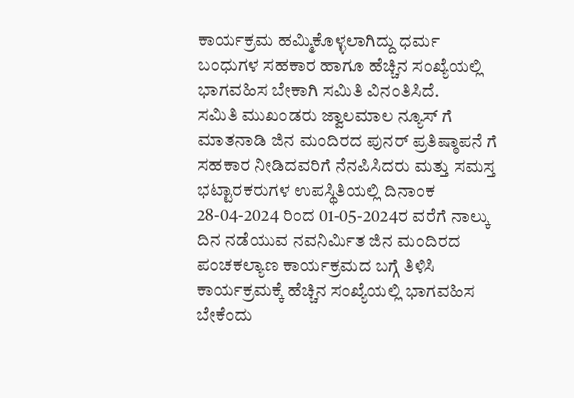ಕಾರ್ಯಕ್ರಮ ಹಮ್ಮಿಕೊಳ್ಳಲಾಗಿದ್ದು ಧರ್ಮ ಬಂಧುಗಳ ಸಹಕಾರ ಹಾಗೂ ಹೆಚ್ಚಿನ ಸಂಖ್ಯೆಯಲ್ಲಿ ಭಾಗವಹಿಸ ಬೇಕಾಗಿ ಸಮಿತಿ ವಿನಂತಿಸಿದೆ.
ಸಮಿತಿ ಮುಖಂಡರು ಜ್ವಾಲಮಾಲ ನ್ಯೂಸ್ ಗೆ ಮಾತನಾಡಿ ಜಿನ ಮಂದಿರದ ಪುನರ್ ಪ್ರತಿಷ್ಠಾಪನೆ ಗೆ ಸಹಕಾರ ನೀಡಿದವರಿಗೆ ನೆನಪಿಸಿದರು ಮತ್ತು ಸಮಸ್ತ ಭಟ್ಟಾರಕರುಗಳ ಉಪಸ್ಥಿತಿಯಲ್ಲಿ ದಿನಾಂಕ 28-04-2024 ರಿಂದ 01-05-2024ರ ವರೆಗೆ ನಾಲ್ಕು ದಿನ ನಡೆಯುವ ನವನಿರ್ಮಿತ ಜಿನ ಮಂದಿರದ ಪಂಚಕಲ್ಯಾಣ ಕಾರ್ಯಕ್ರಮದ ಬಗ್ಗೆ ತಿಳಿಸಿ ಕಾರ್ಯಕ್ರಮಕ್ಕೆ ಹೆಚ್ಚಿನ ಸಂಖ್ಯೆಯಲ್ಲಿ ಭಾಗವಹಿಸ ಬೇಕೆಂದು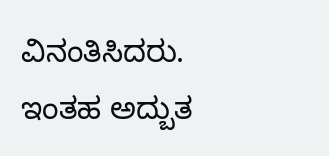ವಿನಂತಿಸಿದರು.
ಇಂತಹ ಅದ್ಬುತ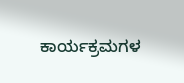ಕಾರ್ಯಕ್ರಮಗಳ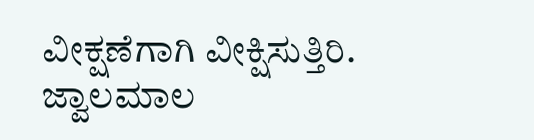ವೀಕ್ಷಣೆಗಾಗಿ ವೀಕ್ಷಿಸುತ್ತಿರಿ.
ಜ್ವಾಲಮಾಲ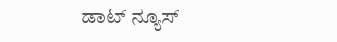ಡಾಟ್ ನ್ಯೂಸ್